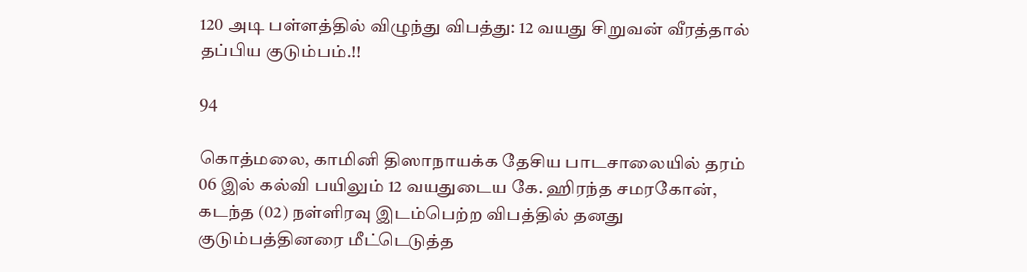120 அடி பள்ளத்தில் விழுந்து விபத்து: 12 வயது சிறுவன் வீரத்தால் தப்பிய குடும்பம்.!!

94

கொத்மலை, காமினி திஸாநாயக்க தேசிய பாடசாலையில் தரம் 06 இல் கல்வி பயிலும் 12 வயதுடைய கே. ஹிரந்த சமரகோன், கடந்த (02) நள்ளிரவு இடம்பெற்ற விபத்தில் தனது குடும்பத்தினரை மீட்டெடுத்த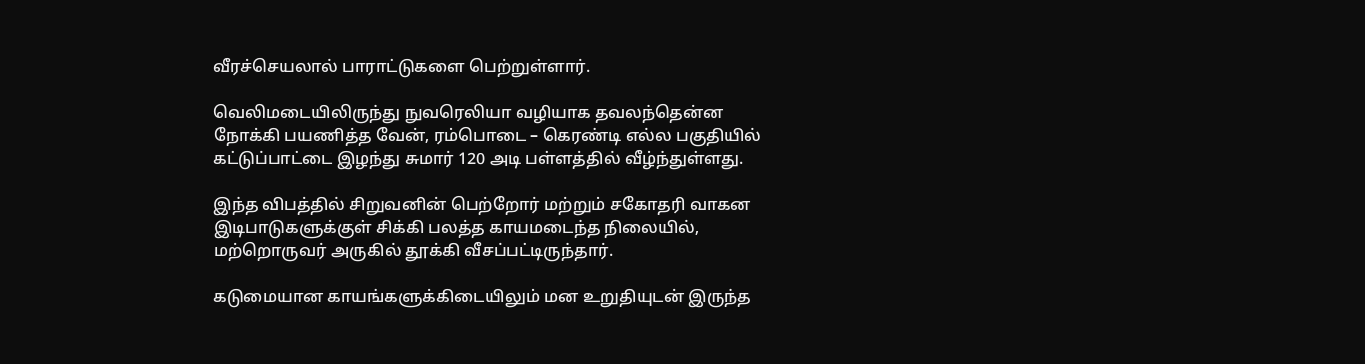வீரச்செயலால் பாராட்டுகளை பெற்றுள்ளார்.

வெலிமடையிலிருந்து நுவரெலியா வழியாக தவலந்தென்ன நோக்கி பயணித்த வேன், ரம்பொடை – கெரண்டி எல்ல பகுதியில் கட்டுப்பாட்டை இழந்து சுமார் 120 அடி பள்ளத்தில் வீழ்ந்துள்ளது.

இந்த விபத்தில் சிறுவனின் பெற்றோர் மற்றும் சகோதரி வாகன இடிபாடுகளுக்குள் சிக்கி பலத்த காயமடைந்த நிலையில், மற்றொருவர் அருகில் தூக்கி வீசப்பட்டிருந்தார்.

கடுமையான காயங்களுக்கிடையிலும் மன உறுதியுடன் இருந்த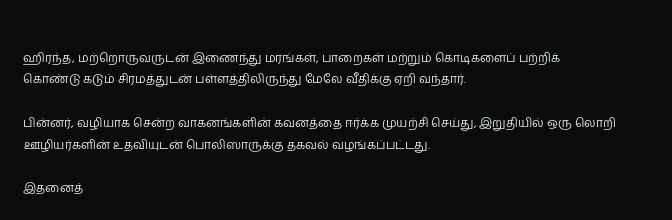ஹிரந்த, மற்றொருவருடன் இணைந்து மரங்கள், பாறைகள் மற்றும் கொடிகளைப் பற்றிக் கொண்டு கடும் சிரமத்துடன் பள்ளத்திலிருந்து மேலே வீதிக்கு ஏறி வந்தார்.

பின்னர், வழியாக சென்ற வாகனங்களின் கவனத்தை ஈர்க்க முயற்சி செய்து, இறுதியில் ஒரு லொறி ஊழியர்களின் உதவியுடன் பொலிஸாருக்கு தகவல் வழங்கப்பட்டது.

இதனைத்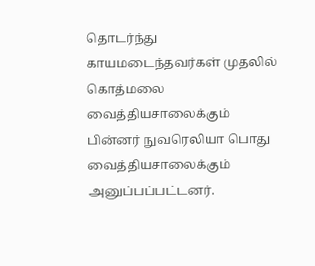தொடர்ந்து காயமடைந்தவர்கள் முதலில் கொத்மலை வைத்தியசாலைக்கும் பின்னர் நுவரெலியா பொது வைத்தியசாலைக்கும் அனுப்பப்பட்டனர்.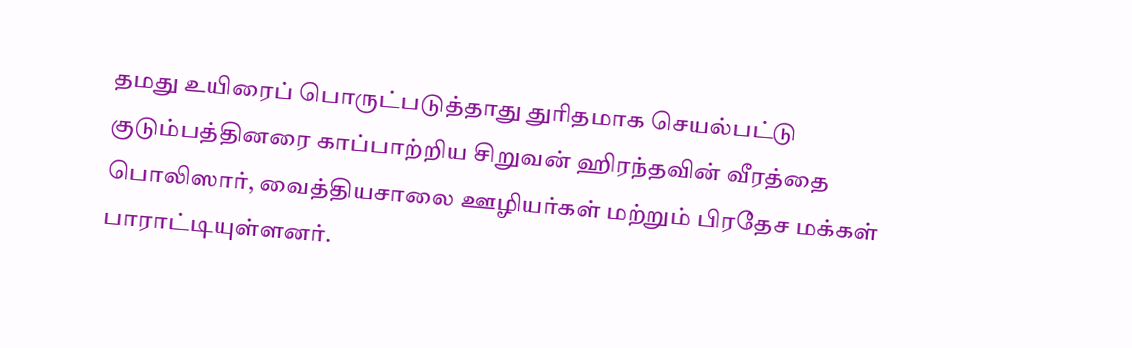தமது உயிரைப் பொருட்படுத்தாது துரிதமாக செயல்பட்டு குடும்பத்தினரை காப்பாற்றிய சிறுவன் ஹிரந்தவின் வீரத்தை பொலிஸார், வைத்தியசாலை ஊழியர்கள் மற்றும் பிரதேச மக்கள் பாராட்டியுள்ளனர்.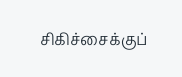சிகிச்சைக்குப்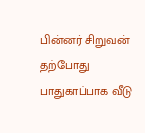பின்னர் சிறுவன் தற்போது பாதுகாப்பாக வீடு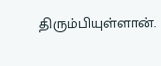திரும்பியுள்ளான்.